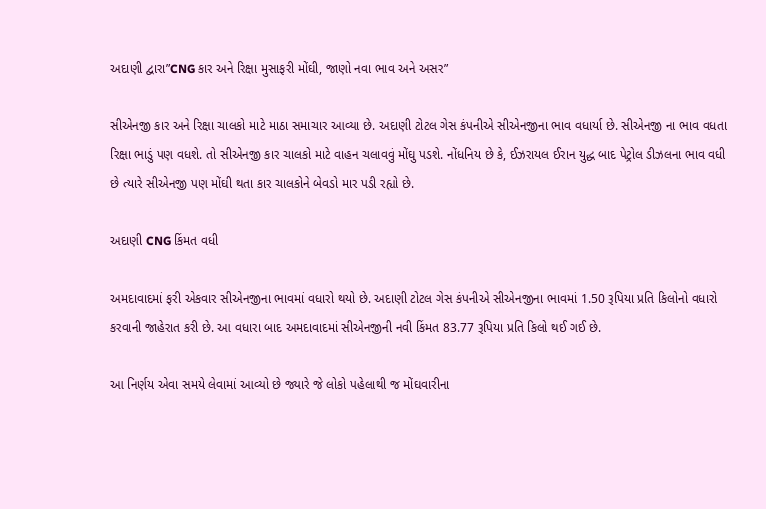અદાણી દ્વારા”CNG કાર અને રિક્ષા મુસાફરી મોંઘી, જાણો નવા ભાવ અને અસર”

સીએનજી કાર અને રિક્ષા ચાલકો માટે માઠા સમાચાર આવ્યા છે. અદાણી ટોટલ ગેસ કંપનીએ સીએનજીના ભાવ વધાર્યા છે. સીએનજી ના ભાવ વધતા રિક્ષા ભાડું પણ વધશે. તો સીએનજી કાર ચાલકો માટે વાહન ચલાવવું મોંઘુ પડશે. નોંધનિય છે કે, ઈઝરાયલ ઈરાન યુદ્ધ બાદ પેટ્રોલ ડીઝલના ભાવ વધી છે ત્યારે સીએનજી પણ મોંઘી થતા કાર ચાલકોને બેવડો માર પડી રહ્યો છે.

અદાણી CNG કિંમત વધી

અમદાવાદમાં ફરી એકવાર સીએનજીના ભાવમાં વધારો થયો છે. અદાણી ટોટલ ગેસ કંપનીએ સીએનજીના ભાવમાં 1.50 રૂપિયા પ્રતિ કિલોનો વધારો કરવાની જાહેરાત કરી છે. આ વધારા બાદ અમદાવાદમાં સીએનજીની નવી કિંમત 83.77 રૂપિયા પ્રતિ કિલો થઈ ગઈ છે.

આ નિર્ણય એવા સમયે લેવામાં આવ્યો છે જ્યારે જે લોકો પહેલાથી જ મોંઘવારીના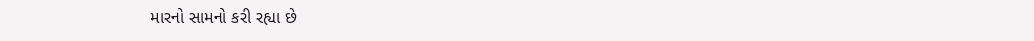મારનો સામનો કરી રહ્યા છે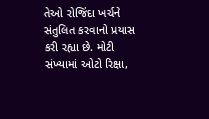તેઓ રોજિંદા ખર્ચને સંતુલિત કરવાનો પ્રયાસ કરી રહ્યા છે. મોટી સંખ્યામાં ઓટો રિક્ષા,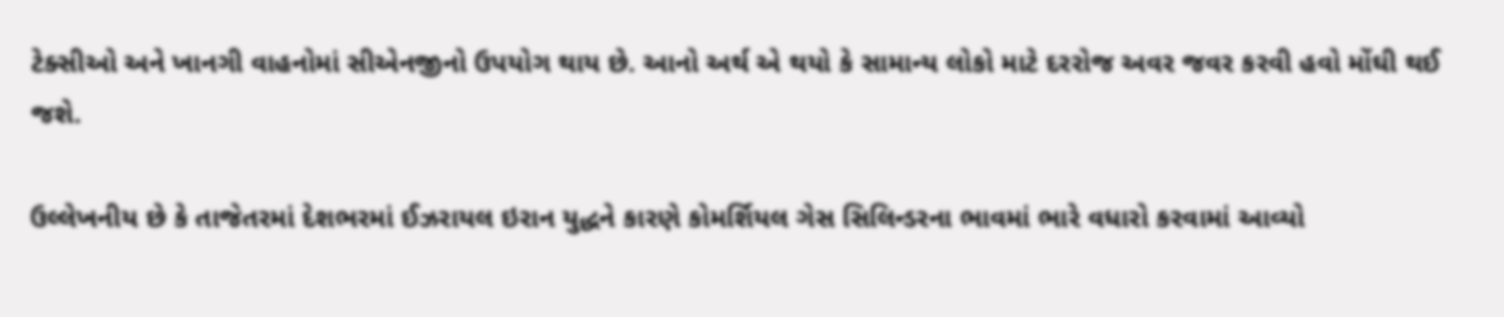ટેક્સીઓ અને ખાનગી વાહનોમાં સીએનજીનો ઉપયોગ થાય છે. આનો અર્થ એ થયો કે સામાન્ય લોકો માટે દરરોજ અવર જવર કરવી હવો મોંઘી થઈ જશે.

ઉલ્લેખનીય છે કે તાજેતરમાં દેશભરમાં ઈઝરાયલ ઇરાન યુદ્ધને કારણે કોમર્શિયલ ગેસ સિલિન્ડરના ભાવમાં ભારે વધારો કરવામાં આવ્યો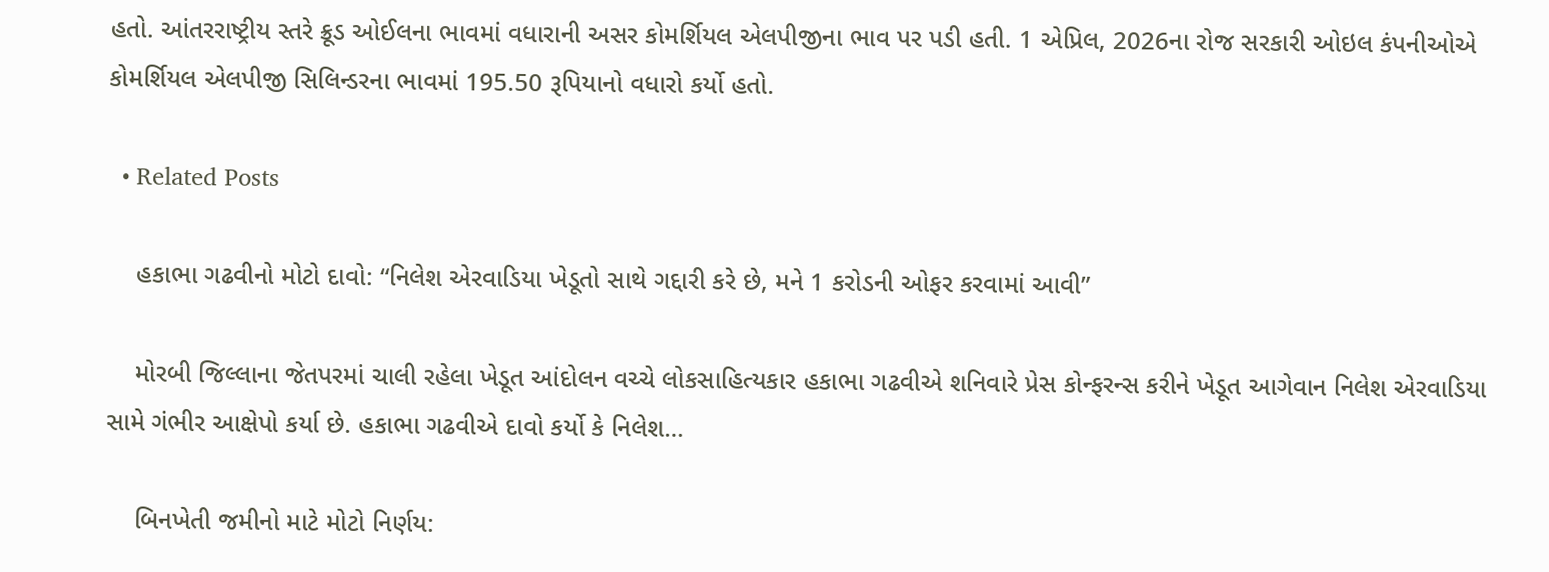હતો. આંતરરાષ્ટ્રીય સ્તરે ક્રૂડ ઓઈલના ભાવમાં વધારાની અસર કોમર્શિયલ એલપીજીના ભાવ પર પડી હતી. 1 એપ્રિલ, 2026ના રોજ સરકારી ઓઇલ કંપનીઓએ કોમર્શિયલ એલપીજી સિલિન્ડરના ભાવમાં 195.50 રૂપિયાનો વધારો કર્યો હતો.

  • Related Posts

    હકાભા ગઢવીનો મોટો દાવો: “નિલેશ એરવાડિયા ખેડૂતો સાથે ગદ્દારી કરે છે, મને 1 કરોડની ઓફર કરવામાં આવી”

    મોરબી જિલ્લાના જેતપરમાં ચાલી રહેલા ખેડૂત આંદોલન વચ્ચે લોકસાહિત્યકાર હકાભા ગઢવીએ શનિવારે પ્રેસ કોન્ફરન્સ કરીને ખેડૂત આગેવાન નિલેશ એરવાડિયા સામે ગંભીર આક્ષેપો કર્યા છે. હકાભા ગઢવીએ દાવો કર્યો કે નિલેશ…

    બિનખેતી જમીનો માટે મોટો નિર્ણય: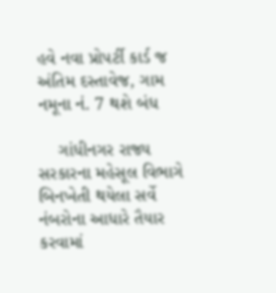હવે નવા પ્રોપર્ટી કાર્ડ જ અંતિમ દસ્તાવેજ, ગામ નમૂના નં. 7 થશે બંધ

    ગાંધીનગર રાજ્ય સરકારના મહેસૂલ વિભાગે બિનખેતી થયેલા સર્વે નંબરોના આધારે તૈયાર કરવામાં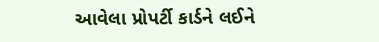આવેલા પ્રોપર્ટી કાર્ડને લઈને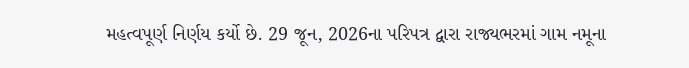મહત્વપૂર્ણ નિર્ણય કર્યો છે. 29 જૂન, 2026ના પરિપત્ર દ્વારા રાજ્યભરમાં ગામ નમૂના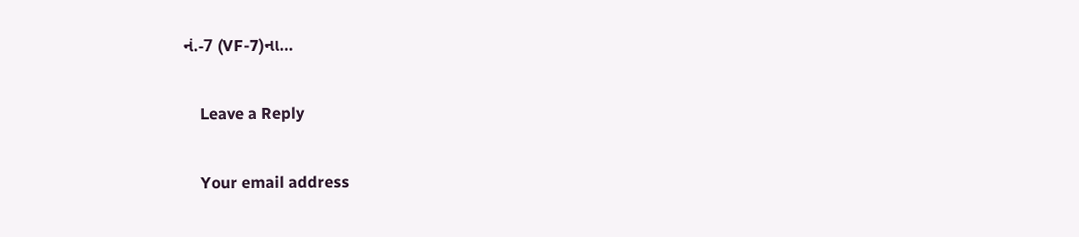નં.-7 (VF-7)ના…

    Leave a Reply

    Your email address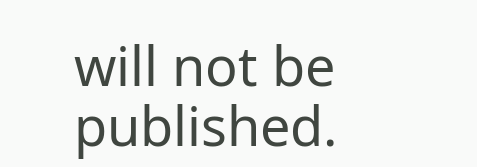will not be published.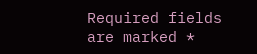Required fields are marked *